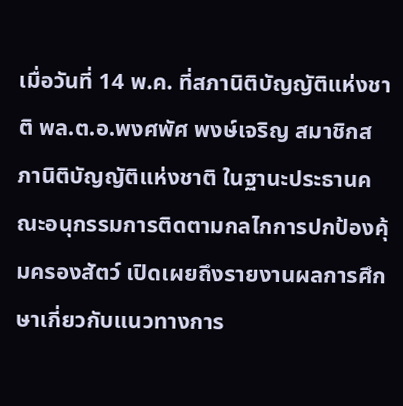เมื่อวันที่ 14 พ.ค. ที่สภานิติบัญญัติแห่งชาติ พล.ต.อ.พงศพัศ พงษ์เจริญ สมาชิกสภานิติบัญญัติแห่งชาติ ในฐานะประธานคณะอนุกรรมการติดตามกลไกการปกป้องคุ้มครองสัตว์ เปิดเผยถึงรายงานผลการศึกษาเกี่ยวกับแนวทางการ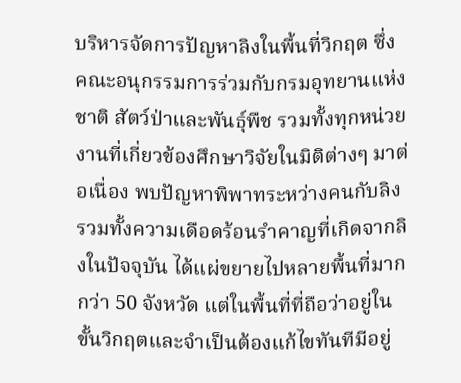บริหารจัดการปัญหาลิงในพื้นที่วิกฤต ซึ่งคณะอนุกรรมการร่วมกับกรมอุทยานแห่งชาติ สัตว์ป่าและพันธุ์พืช รวมทั้งทุกหน่วยงานที่เกี่ยวข้องศึกษาวิจัยในมิติต่างๆ มาต่อเนื่อง พบปัญหาพิพาทระหว่างคนกับลิง รวมทั้งความเดือดร้อนรำคาญที่เกิดจากลิงในปัจจุบัน ได้แผ่ขยายไปหลายพื้นที่มากกว่า 50 จังหวัด แต่ในพื้นที่ที่ถือว่าอยู่ในขั้นวิกฤตและจำเป็นต้องแก้ไขทันทีมีอยู่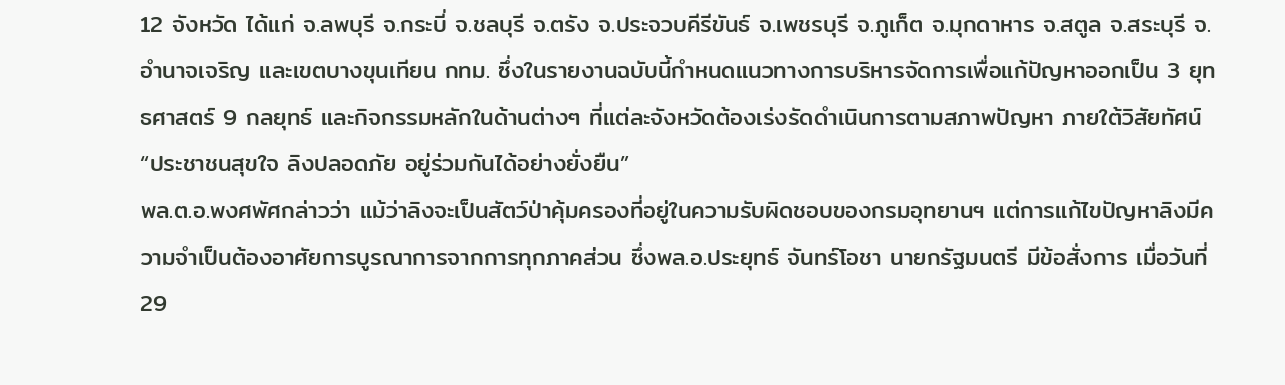12 จังหวัด ได้แก่ จ.ลพบุรี จ.กระบี่ จ.ชลบุรี จ.ตรัง จ.ประจวบคีรีขันธ์ จ.เพชรบุรี จ.ภูเก็ต จ.มุกดาหาร จ.สตูล จ.สระบุรี จ.อำนาจเจริญ และเขตบางขุนเทียน กทม. ซึ่งในรายงานฉบับนี้กำหนดแนวทางการบริหารจัดการเพื่อแก้ปัญหาออกเป็น 3 ยุทธศาสตร์ 9 กลยุทธ์ และกิจกรรมหลักในด้านต่างๆ ที่แต่ละจังหวัดต้องเร่งรัดดำเนินการตามสภาพปัญหา ภายใต้วิสัยทัศน์ “ประชาชนสุขใจ ลิงปลอดภัย อยู่ร่วมกันได้อย่างยั่งยืน”
พล.ต.อ.พงศพัศกล่าวว่า แม้ว่าลิงจะเป็นสัตว์ป่าคุ้มครองที่อยู่ในความรับผิดชอบของกรมอุทยานฯ แต่การแก้ไขปัญหาลิงมีความจำเป็นต้องอาศัยการบูรณาการจากการทุกภาคส่วน ซึ่งพล.อ.ประยุทธ์ จันทร์โอชา นายกรัฐมนตรี มีข้อสั่งการ เมื่อวันที่ 29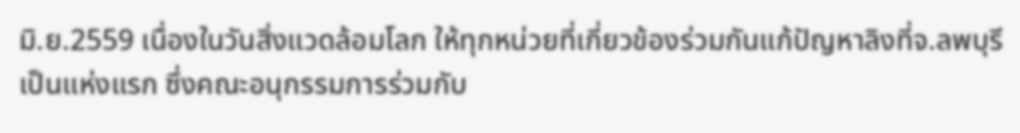มิ.ย.2559 เนื่องในวันสิ่งแวดล้อมโลก ให้ทุกหน่วยที่เกี่ยวข้องร่วมกันแก้ปัญหาลิงที่จ.ลพบุรีเป็นแห่งแรก ซึ่งคณะอนุกรรมการร่วมกับ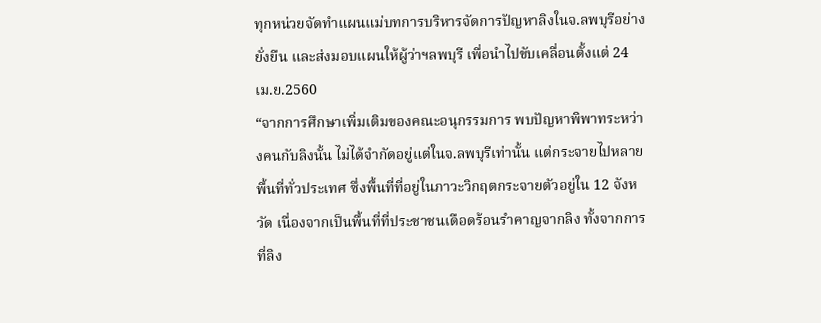ทุกหน่วยจัดทำแผนแม่บทการบริหารจัดการปัญหาลิงในจ.ลพบุรีอย่างยั่งยืน และส่งมอบแผนให้ผู้ว่าฯลพบุรี เพื่อนำไปขับเคลื่อนตั้งแต่ 24 เม.ย.2560
“จากการศึกษาเพิ่มเติมของคณะอนุกรรมการ พบปัญหาพิพาทระหว่างคนกับลิงนั้น ไม่ได้จำกัดอยู่แต่ในจ.ลพบุรีเท่านั้น แต่กระจายไปหลายพื้นที่ทั่วประเทศ ซึ่งพื้นที่ที่อยู่ในภาวะวิกฤตกระจายตัวอยู่ใน 12 จังหวัด เนื่องจากเป็นพื้นที่ที่ประชาชนเดือดร้อนรำคาญจากลิง ทั้งจากการที่ลิง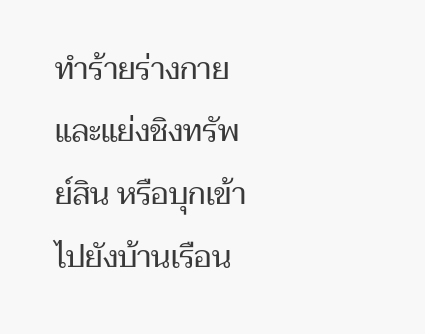ทำร้ายร่างกายและแย่งชิงทรัพย์สิน หรือบุกเข้าไปยังบ้านเรือน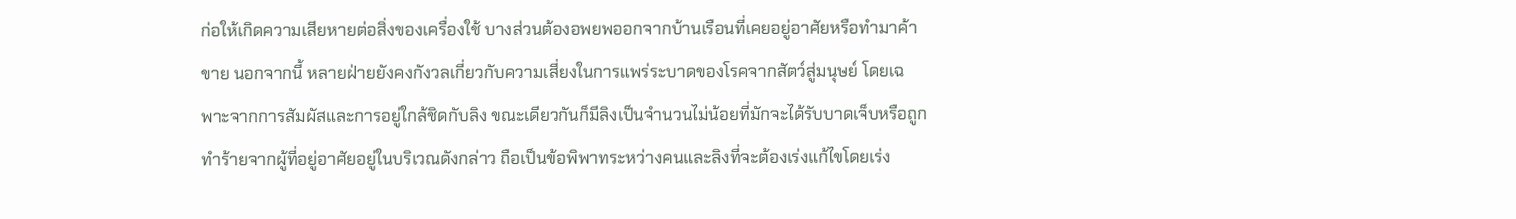ก่อให้เกิดความเสียหายต่อสิ่งของเครื่องใช้ บางส่วนต้องอพยพออกจากบ้านเรือนที่เคยอยู่อาศัยหรือทำมาค้าขาย นอกจากนี้ หลายฝ่ายยังคงกังวลเกี่ยวกับความเสี่ยงในการแพร่ระบาดของโรคจากสัตว์สู่มนุษย์ โดยเฉพาะจากการสัมผัสและการอยู่ใกล้ชิดกับลิง ขณะเดียวกันก็มีลิงเป็นจำนวนไม่น้อยที่มักจะได้รับบาดเจ็บหรือถูกทำร้ายจากผู้ที่อยู่อาศัยอยู่ในบริเวณดังกล่าว ถือเป็นข้อพิพาทระหว่างคนและลิงที่จะต้องเร่งแก้ไขโดยเร่ง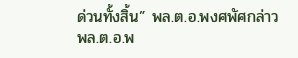ด่วนทั้งสิ้น” พล.ต.อ.พงศพัศกล่าว
พล.ต.อ.พ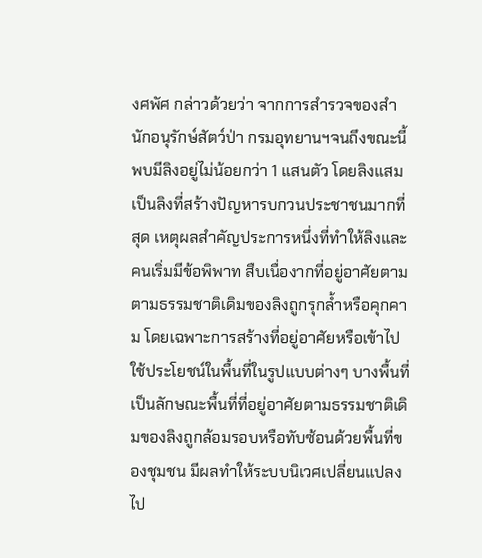งศพัศ กล่าวด้วยว่า จากการสำรวจของสำนักอนุรักษ์สัตว์ป่า กรมอุทยานฯจนถึงขณะนี้ พบมีลิงอยู่ไม่น้อยกว่า 1 แสนตัว โดยลิงแสมเป็นลิงที่สร้างปัญหารบกวนประชาชนมากที่สุด เหตุผลสำคัญประการหนึ่งที่ทำให้ลิงและคนเริ่มมีข้อพิพาท สืบเนื่องากที่อยู่อาศัยตามตามธรรมชาติเดิมของลิงถูกรุกล้ำหรือคุกคาม โดยเฉพาะการสร้างที่อยู่อาศัยหรือเข้าไปใช้ประโยชน์ในพื้นที่ในรูปแบบต่างๆ บางพื้นที่เป็นลักษณะพื้นที่ที่อยู่อาศัยตามธรรมชาติเดิมของลิงถูกล้อมรอบหรือทับซ้อนด้วยพื้นที่ของชุมชน มีผลทำให้ระบบนิเวศเปลี่ยนแปลงไป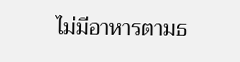ไม่มีอาหารตามธ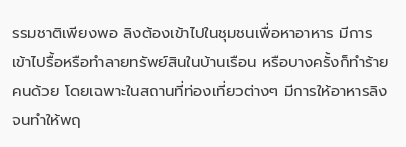รรมชาติเพียงพอ ลิงต้องเข้าไปในชุมชนเพื่อหาอาหาร มีการเข้าไปรื้อหรือทำลายทรัพย์สินในบ้านเรือน หรือบางครั้งก็ทำร้ายคนด้วย โดยเฉพาะในสถานที่ท่องเที่ยวต่างๆ มีการให้อาหารลิงจนทำให้พฤ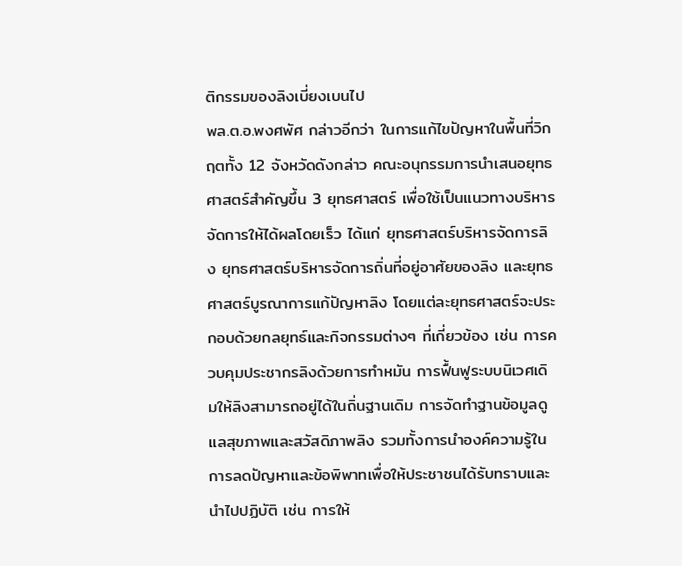ติกรรมของลิงเบี่ยงเบนไป
พล.ต.อ.พงศพัศ กล่าวอีกว่า ในการแก้ไขปัญหาในพื้นที่วิกฤตทั้ง 12 จังหวัดดังกล่าว คณะอนุกรรมการนำเสนอยุทธศาสตร์สำคัญขึ้น 3 ยุทธศาสตร์ เพื่อใช้เป็นแนวทางบริหารจัดการให้ได้ผลโดยเร็ว ได้แก่ ยุทธศาสตร์บริหารจัดการลิง ยุทธศาสตร์บริหารจัดการถิ่นที่อยู่อาศัยของลิง และยุทธศาสตร์บูรณาการแก้ปัญหาลิง โดยแต่ละยุทธศาสตร์จะประกอบด้วยกลยุทธ์และกิจกรรมต่างๆ ที่เกี่ยวข้อง เช่น การควบคุมประชากรลิงด้วยการทำหมัน การฟื้นฟูระบบนิเวศเดิมให้ลิงสามารถอยู่ได้ในถิ่นฐานเดิม การจัดทำฐานข้อมูลดูแลสุขภาพและสวัสดิภาพลิง รวมทั้งการนำองค์ความรู้ในการลดปัญหาและข้อพิพาทเพื่อให้ประชาชนได้รับทราบและนำไปปฏิบัติ เช่น การให้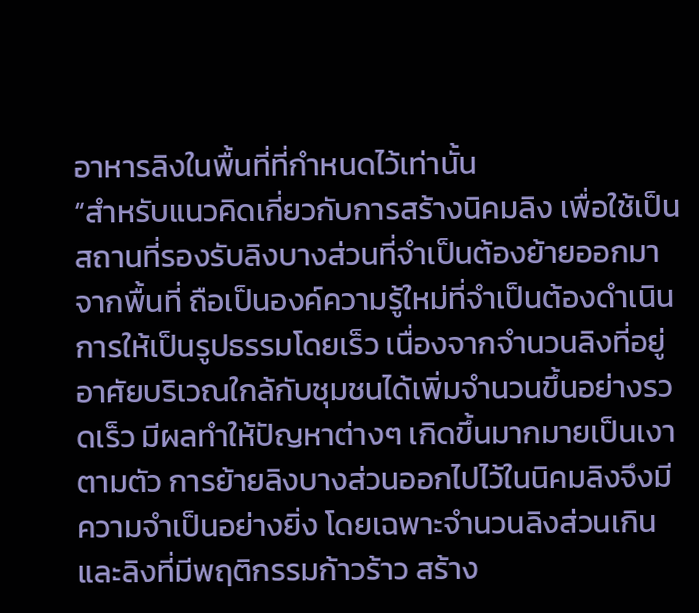อาหารลิงในพื้นที่ที่กำหนดไว้เท่านั้น
“สำหรับแนวคิดเกี่ยวกับการสร้างนิคมลิง เพื่อใช้เป็นสถานที่รองรับลิงบางส่วนที่จำเป็นต้องย้ายออกมาจากพื้นที่ ถือเป็นองค์ความรู้ใหม่ที่จำเป็นต้องดำเนินการให้เป็นรูปธรรมโดยเร็ว เนื่องจากจำนวนลิงที่อยู่อาศัยบริเวณใกล้กับชุมชนได้เพิ่มจำนวนขึ้นอย่างรวดเร็ว มีผลทำให้ปัญหาต่างๆ เกิดขึ้นมากมายเป็นเงาตามตัว การย้ายลิงบางส่วนออกไปไว้ในนิคมลิงจึงมีความจำเป็นอย่างยิ่ง โดยเฉพาะจำนวนลิงส่วนเกินและลิงที่มีพฤติกรรมก้าวร้าว สร้าง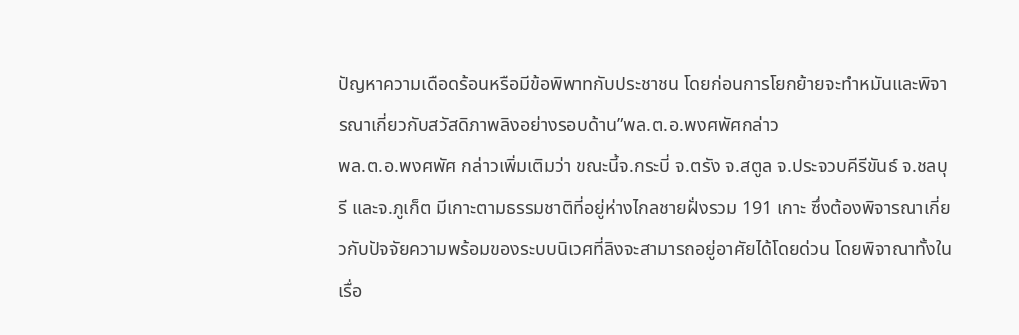ปัญหาความเดือดร้อนหรือมีข้อพิพาทกับประชาชน โดยก่อนการโยกย้ายจะทำหมันและพิจารณาเกี่ยวกับสวัสดิภาพลิงอย่างรอบด้าน”พล.ต.อ.พงศพัศกล่าว
พล.ต.อ.พงศพัศ กล่าวเพิ่มเติมว่า ขณะนี้จ.กระบี่ จ.ตรัง จ.สตูล จ.ประจวบคีรีขันธ์ จ.ชลบุรี และจ.ภูเก็ต มีเกาะตามธรรมชาติที่อยู่ห่างไกลชายฝั่งรวม 191 เกาะ ซึ่งต้องพิจารณาเกี่ยวกับปัจจัยความพร้อมของระบบนิเวศที่ลิงจะสามารถอยู่อาศัยได้โดยด่วน โดยพิจาณาทั้งในเรื่อ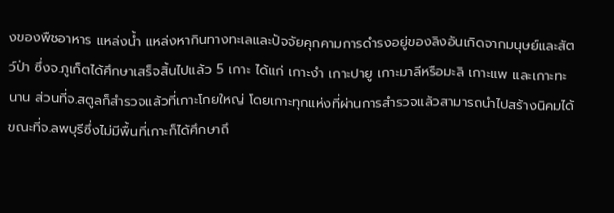งของพืชอาหาร แหล่งน้ำ แหล่งหากินทางทะเลและปัจจัยคุกคามการดำรงอยู่ของลิงอันเกิดจากมนุษย์และสัตว์ป่า ซึ่งจ.ภูเก็ตได้ศึกษาเสร็จสิ้นไปแล้ว 5 เกาะ ได้แก่ เกาะงำ เกาะปายู เกาะมาลีหรือมะลิ เกาะแพ และเกาะทะนาน ส่วนที่จ.สตูลก็สำรวจแล้วที่เกาะโกยใหญ่ โดยเกาะทุกแห่งที่ผ่านการสำรวจแล้วสามารถนำไปสร้างนิคมได้ ขณะที่จ.ลพบุรีซึ่งไม่มีพื้นที่เกาะก็ได้ศึกษาถึ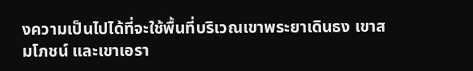งความเป็นไปได้ที่จะใช้พื้นที่บริเวณเขาพระยาเดินธง เขาสมโภชน์ และเขาเอรา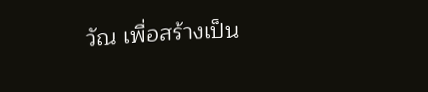วัณ เพื่อสร้างเป็น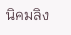นิคมลิง